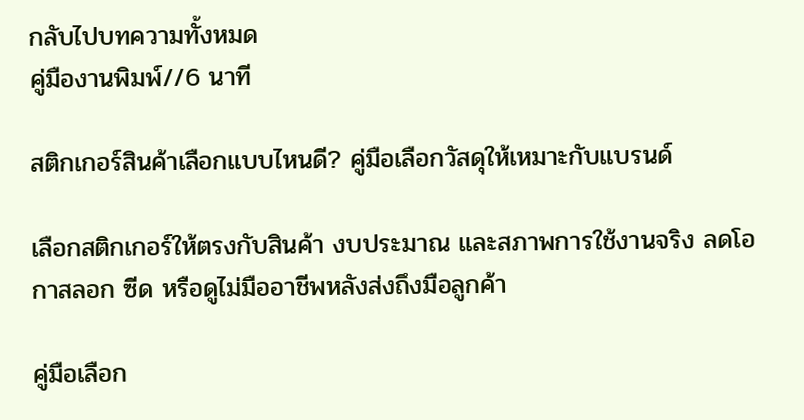กลับไปบทความทั้งหมด
คู่มืองานพิมพ์//6 นาที

สติกเกอร์สินค้าเลือกแบบไหนดี? คู่มือเลือกวัสดุให้เหมาะกับแบรนด์

เลือกสติกเกอร์ให้ตรงกับสินค้า งบประมาณ และสภาพการใช้งานจริง ลดโอกาสลอก ซีด หรือดูไม่มืออาชีพหลังส่งถึงมือลูกค้า

คู่มือเลือก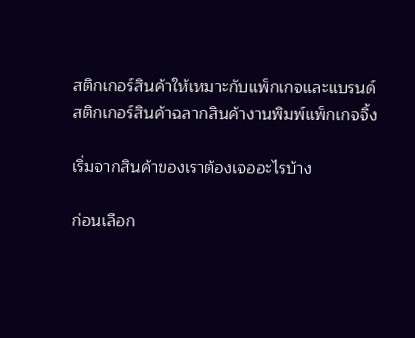สติกเกอร์สินค้าให้เหมาะกับแพ็กเกจและแบรนด์
สติกเกอร์สินค้าฉลากสินค้างานพิมพ์แพ็กเกจจิ้ง

เริ่มจากสินค้าของเราต้องเจออะไรบ้าง

ก่อนเลือก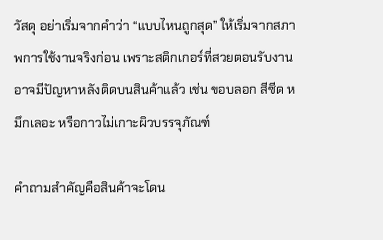วัสดุ อย่าเริ่มจากคำว่า “แบบไหนถูกสุด” ให้เริ่มจากสภาพการใช้งานจริงก่อน เพราะสติกเกอร์ที่สวยตอนรับงาน อาจมีปัญหาหลังติดบนสินค้าแล้ว เช่น ขอบลอก สีซีด หมึกเลอะ หรือกาวไม่เกาะผิวบรรจุภัณฑ์

คำถามสำคัญคือสินค้าจะโดน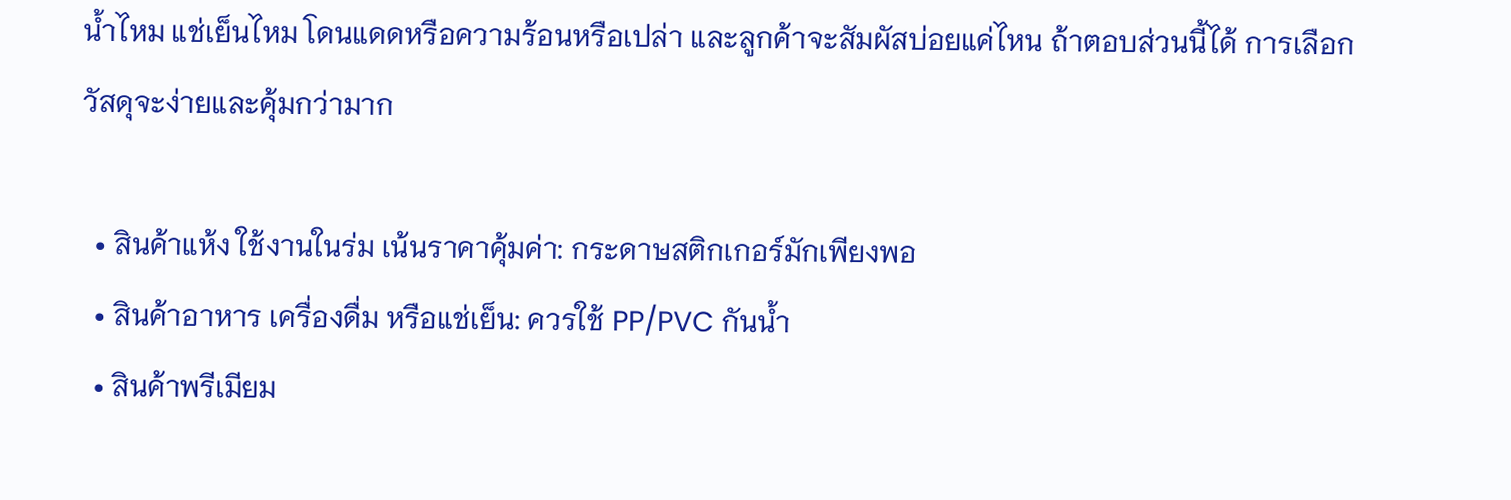น้ำไหม แช่เย็นไหม โดนแดดหรือความร้อนหรือเปล่า และลูกค้าจะสัมผัสบ่อยแค่ไหน ถ้าตอบส่วนนี้ได้ การเลือกวัสดุจะง่ายและคุ้มกว่ามาก

  • สินค้าแห้ง ใช้งานในร่ม เน้นราคาคุ้มค่า: กระดาษสติกเกอร์มักเพียงพอ
  • สินค้าอาหาร เครื่องดื่ม หรือแช่เย็น: ควรใช้ PP/PVC กันน้ำ
  • สินค้าพรีเมียม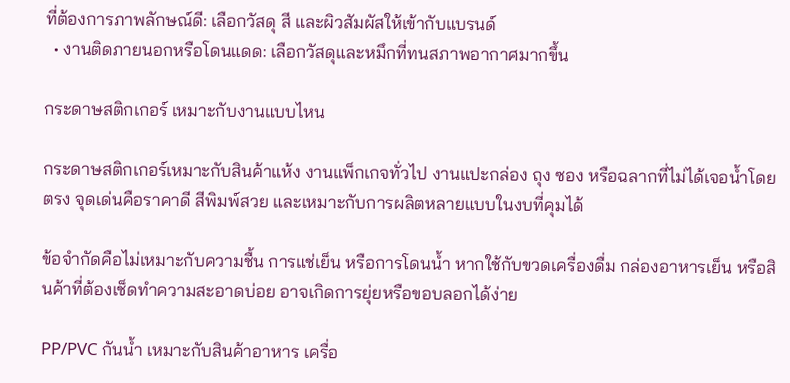ที่ต้องการภาพลักษณ์ดี: เลือกวัสดุ สี และผิวสัมผัสให้เข้ากับแบรนด์
  • งานติดภายนอกหรือโดนแดด: เลือกวัสดุและหมึกที่ทนสภาพอากาศมากขึ้น

กระดาษสติกเกอร์ เหมาะกับงานแบบไหน

กระดาษสติกเกอร์เหมาะกับสินค้าแห้ง งานแพ็กเกจทั่วไป งานแปะกล่อง ถุง ซอง หรือฉลากที่ไม่ได้เจอน้ำโดยตรง จุดเด่นคือราคาดี สีพิมพ์สวย และเหมาะกับการผลิตหลายแบบในงบที่คุมได้

ข้อจำกัดคือไม่เหมาะกับความชื้น การแช่เย็น หรือการโดนน้ำ หากใช้กับขวดเครื่องดื่ม กล่องอาหารเย็น หรือสินค้าที่ต้องเช็ดทำความสะอาดบ่อย อาจเกิดการยุ่ยหรือขอบลอกได้ง่าย

PP/PVC กันน้ำ เหมาะกับสินค้าอาหาร เครื่อ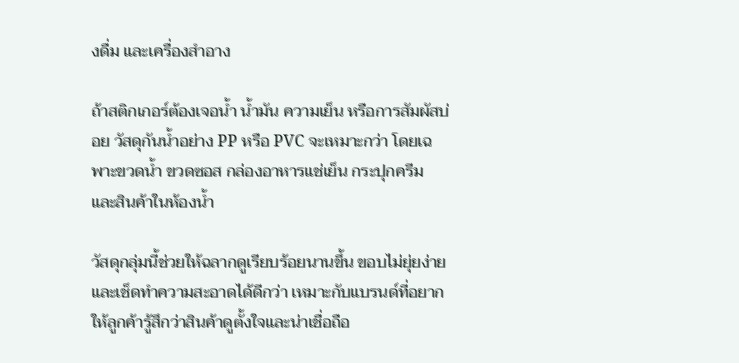งดื่ม และเครื่องสำอาง

ถ้าสติกเกอร์ต้องเจอน้ำ น้ำมัน ความเย็น หรือการสัมผัสบ่อย วัสดุกันน้ำอย่าง PP หรือ PVC จะเหมาะกว่า โดยเฉพาะขวดน้ำ ขวดซอส กล่องอาหารแช่เย็น กระปุกครีม และสินค้าในห้องน้ำ

วัสดุกลุ่มนี้ช่วยให้ฉลากดูเรียบร้อยนานขึ้น ขอบไม่ยุ่ยง่าย และเช็ดทำความสะอาดได้ดีกว่า เหมาะกับแบรนด์ที่อยากให้ลูกค้ารู้สึกว่าสินค้าดูตั้งใจและน่าเชื่อถือ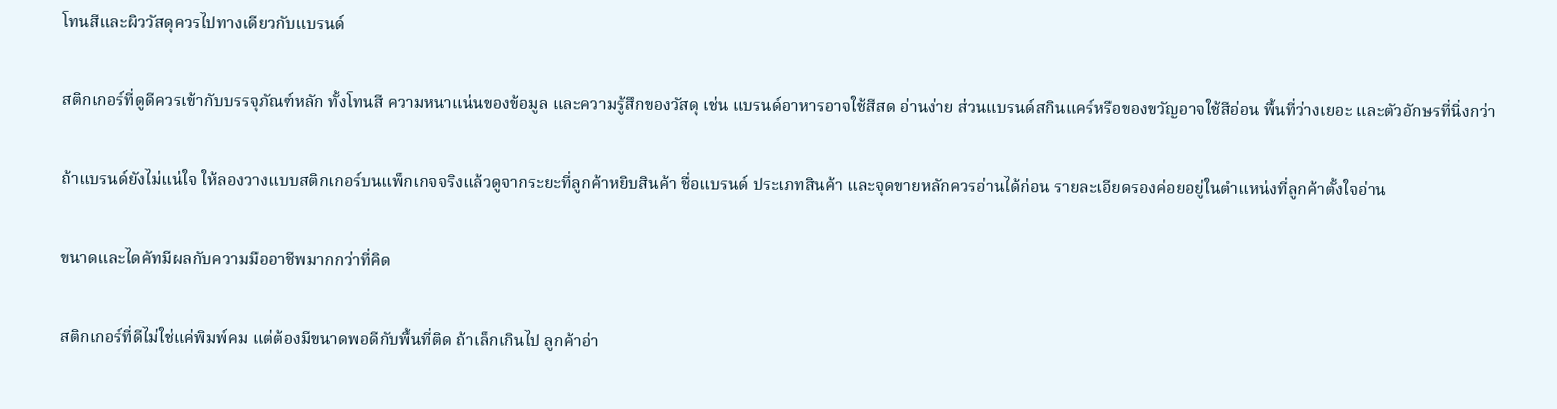โทนสีและผิววัสดุควรไปทางเดียวกับแบรนด์

สติกเกอร์ที่ดูดีควรเข้ากับบรรจุภัณฑ์หลัก ทั้งโทนสี ความหนาแน่นของข้อมูล และความรู้สึกของวัสดุ เช่น แบรนด์อาหารอาจใช้สีสด อ่านง่าย ส่วนแบรนด์สกินแคร์หรือของขวัญอาจใช้สีอ่อน พื้นที่ว่างเยอะ และตัวอักษรที่นิ่งกว่า

ถ้าแบรนด์ยังไม่แน่ใจ ให้ลองวางแบบสติกเกอร์บนแพ็กเกจจริงแล้วดูจากระยะที่ลูกค้าหยิบสินค้า ชื่อแบรนด์ ประเภทสินค้า และจุดขายหลักควรอ่านได้ก่อน รายละเอียดรองค่อยอยู่ในตำแหน่งที่ลูกค้าตั้งใจอ่าน

ขนาดและไดคัทมีผลกับความมืออาชีพมากกว่าที่คิด

สติกเกอร์ที่ดีไม่ใช่แค่พิมพ์คม แต่ต้องมีขนาดพอดีกับพื้นที่ติด ถ้าเล็กเกินไป ลูกค้าอ่า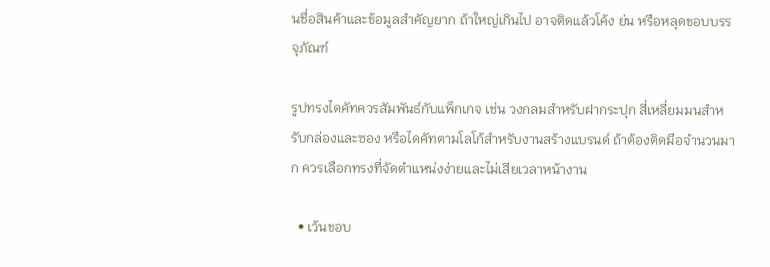นชื่อสินค้าและข้อมูลสำคัญยาก ถ้าใหญ่เกินไป อาจติดแล้วโค้ง ย่น หรือหลุดขอบบรรจุภัณฑ์

รูปทรงไดคัทควรสัมพันธ์กับแพ็กเกจ เช่น วงกลมสำหรับฝากระปุก สี่เหลี่ยมมนสำหรับกล่องและซอง หรือไดคัทตามโลโก้สำหรับงานสร้างแบรนด์ ถ้าต้องติดมือจำนวนมาก ควรเลือกทรงที่จัดตำแหน่งง่ายและไม่เสียเวลาหน้างาน

  • เว้นขอบ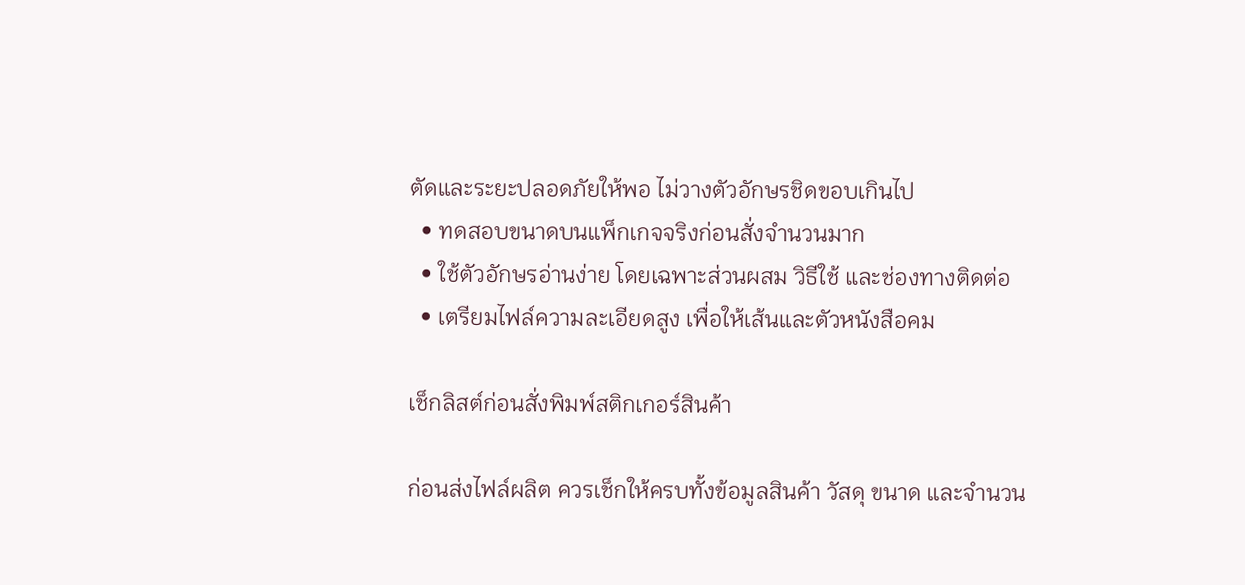ตัดและระยะปลอดภัยให้พอ ไม่วางตัวอักษรชิดขอบเกินไป
  • ทดสอบขนาดบนแพ็กเกจจริงก่อนสั่งจำนวนมาก
  • ใช้ตัวอักษรอ่านง่าย โดยเฉพาะส่วนผสม วิธีใช้ และช่องทางติดต่อ
  • เตรียมไฟล์ความละเอียดสูง เพื่อให้เส้นและตัวหนังสือคม

เช็กลิสต์ก่อนสั่งพิมพ์สติกเกอร์สินค้า

ก่อนส่งไฟล์ผลิต ควรเช็กให้ครบทั้งข้อมูลสินค้า วัสดุ ขนาด และจำนวน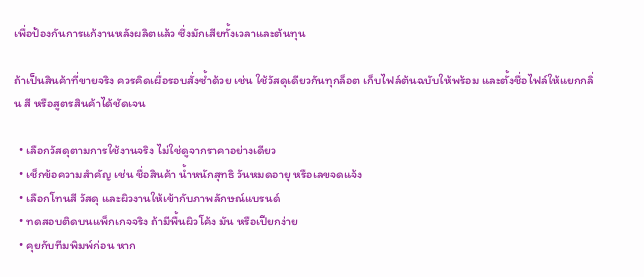เพื่อป้องกันการแก้งานหลังผลิตแล้ว ซึ่งมักเสียทั้งเวลาและต้นทุน

ถ้าเป็นสินค้าที่ขายจริง ควรคิดเผื่อรอบสั่งซ้ำด้วย เช่น ใช้วัสดุเดียวกันทุกล็อต เก็บไฟล์ต้นฉบับให้พร้อม และตั้งชื่อไฟล์ให้แยกกลิ่น สี หรือสูตรสินค้าได้ชัดเจน

  • เลือกวัสดุตามการใช้งานจริง ไม่ใช่ดูจากราคาอย่างเดียว
  • เช็กข้อความสำคัญ เช่น ชื่อสินค้า น้ำหนักสุทธิ วันหมดอายุ หรือเลขจดแจ้ง
  • เลือกโทนสี วัสดุ และผิวงานให้เข้ากับภาพลักษณ์แบรนด์
  • ทดสอบติดบนแพ็กเกจจริง ถ้ามีพื้นผิวโค้ง มัน หรือเปียกง่าย
  • คุยกับทีมพิมพ์ก่อน หาก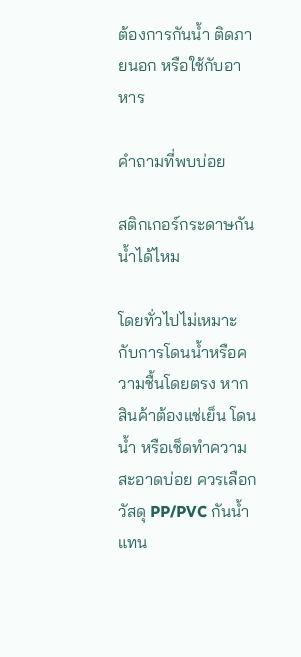ต้องการกันน้ำ ติดภายนอก หรือใช้กับอาหาร

คำถามที่พบบ่อย

สติกเกอร์กระดาษกันน้ำได้ไหม

โดยทั่วไปไม่เหมาะกับการโดนน้ำหรือความชื้นโดยตรง หากสินค้าต้องแช่เย็น โดนน้ำ หรือเช็ดทำความสะอาดบ่อย ควรเลือกวัสดุ PP/PVC กันน้ำแทน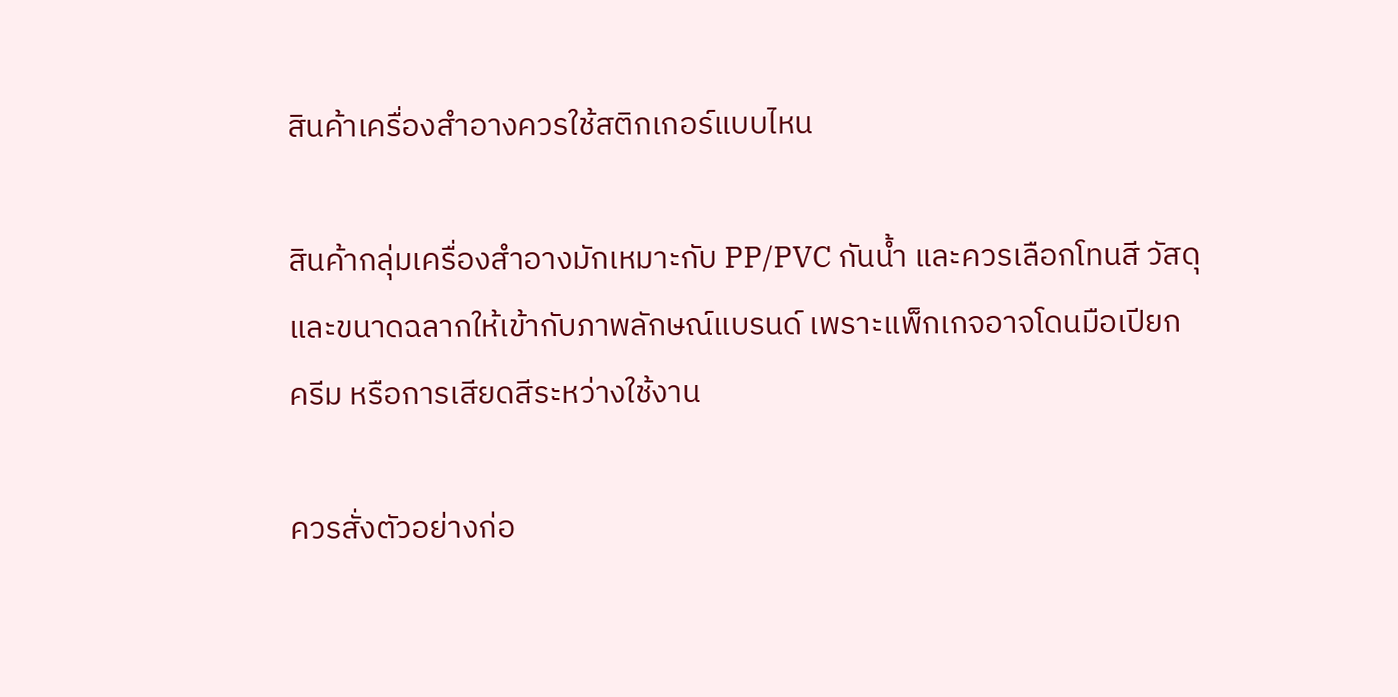สินค้าเครื่องสำอางควรใช้สติกเกอร์แบบไหน

สินค้ากลุ่มเครื่องสำอางมักเหมาะกับ PP/PVC กันน้ำ และควรเลือกโทนสี วัสดุ และขนาดฉลากให้เข้ากับภาพลักษณ์แบรนด์ เพราะแพ็กเกจอาจโดนมือเปียก ครีม หรือการเสียดสีระหว่างใช้งาน

ควรสั่งตัวอย่างก่อ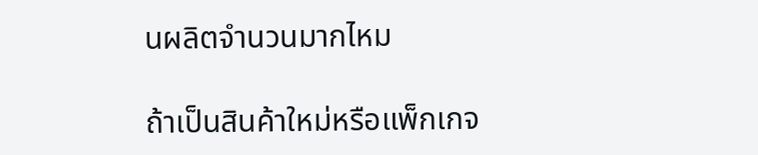นผลิตจำนวนมากไหม

ถ้าเป็นสินค้าใหม่หรือแพ็กเกจ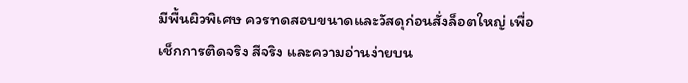มีพื้นผิวพิเศษ ควรทดสอบขนาดและวัสดุก่อนสั่งล็อตใหญ่ เพื่อเช็กการติดจริง สีจริง และความอ่านง่ายบน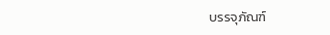บรรจุภัณฑ์